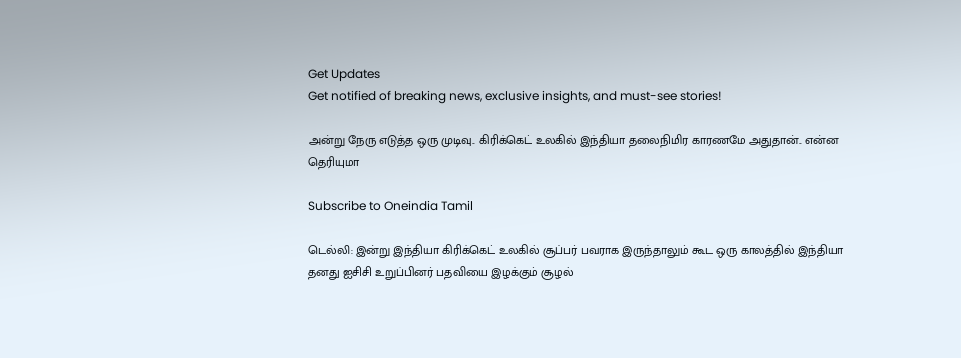Get Updates
Get notified of breaking news, exclusive insights, and must-see stories!

அன்று நேரு எடுத்த ஒரு முடிவு.. கிரிக்கெட் உலகில் இந்தியா தலைநிமிர காரணமே அதுதான்.. என்ன தெரியுமா

Subscribe to Oneindia Tamil

டெல்லி: இன்று இந்தியா கிரிக்கெட் உலகில் சூப்பர் பவராக இருந்தாலும் கூட ஒரு காலத்தில் இந்தியா தனது ஐசிசி உறுப்பினர் பதவியை இழக்கும் சூழல்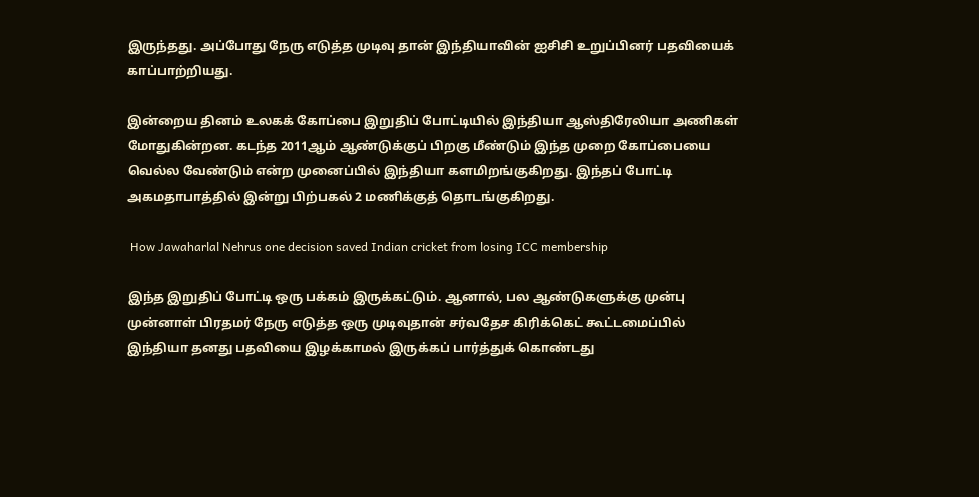இருந்தது. அப்போது நேரு எடுத்த முடிவு தான் இந்தியாவின் ஐசிசி உறுப்பினர் பதவியைக் காப்பாற்றியது.

இன்றைய தினம் உலகக் கோப்பை இறுதிப் போட்டியில் இந்தியா ஆஸ்திரேலியா அணிகள் மோதுகின்றன. கடந்த 2011ஆம் ஆண்டுக்குப் பிறகு மீண்டும் இந்த முறை கோப்பையை வெல்ல வேண்டும் என்ற முனைப்பில் இந்தியா களமிறங்குகிறது. இந்தப் போட்டி அகமதாபாத்தில் இன்று பிற்பகல் 2 மணிக்குத் தொடங்குகிறது.

 How Jawaharlal Nehrus one decision saved Indian cricket from losing ICC membership

இந்த இறுதிப் போட்டி ஒரு பக்கம் இருக்கட்டும். ஆனால், பல ஆண்டுகளுக்கு முன்பு முன்னாள் பிரதமர் நேரு எடுத்த ஒரு முடிவுதான் சர்வதேச கிரிக்கெட் கூட்டமைப்பில் இந்தியா தனது பதவியை இழக்காமல் இருக்கப் பார்த்துக் கொண்டது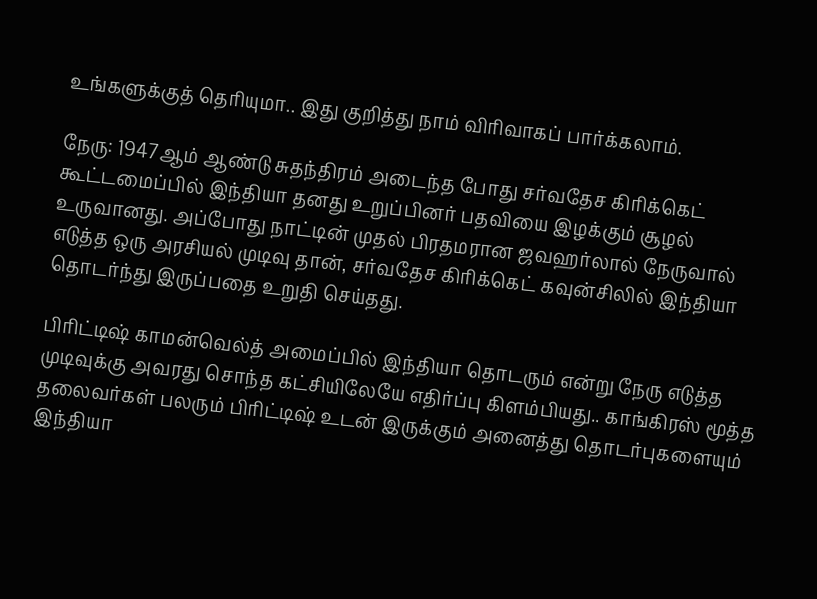உங்களுக்குத் தெரியுமா.. இது குறித்து நாம் விரிவாகப் பார்க்கலாம்.

நேரு: 1947ஆம் ஆண்டு சுதந்திரம் அடைந்த போது சர்வதேச கிரிக்கெட் கூட்டமைப்பில் இந்தியா தனது உறுப்பினர் பதவியை இழக்கும் சூழல் உருவானது. அப்போது நாட்டின் முதல் பிரதமரான ஜவஹர்லால் நேருவால் எடுத்த ஒரு அரசியல் முடிவு தான், சர்வதேச கிரிக்கெட் கவுன்சிலில் இந்தியா தொடர்ந்து இருப்பதை உறுதி செய்தது.

பிரிட்டிஷ் காமன்வெல்த் அமைப்பில் இந்தியா தொடரும் என்று நேரு எடுத்த முடிவுக்கு அவரது சொந்த கட்சியிலேயே எதிர்ப்பு கிளம்பியது.. காங்கிரஸ் மூத்த தலைவர்கள் பலரும் பிரிட்டிஷ் உடன் இருக்கும் அனைத்து தொடர்புகளையும் இந்தியா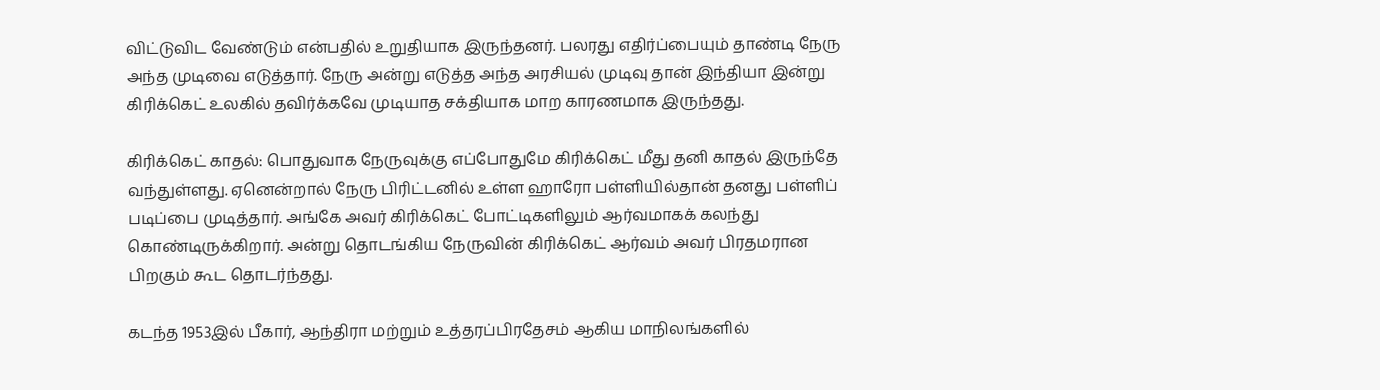விட்டுவிட வேண்டும் என்பதில் உறுதியாக இருந்தனர். பலரது எதிர்ப்பையும் தாண்டி நேரு அந்த முடிவை எடுத்தார். நேரு அன்று எடுத்த அந்த அரசியல் முடிவு தான் இந்தியா இன்று கிரிக்கெட் உலகில் தவிர்க்கவே முடியாத சக்தியாக மாற காரணமாக இருந்தது.

கிரிக்கெட் காதல்: பொதுவாக நேருவுக்கு எப்போதுமே கிரிக்கெட் மீது தனி காதல் இருந்தே வந்துள்ளது. ஏனென்றால் நேரு பிரிட்டனில் உள்ள ஹாரோ பள்ளியில்தான் தனது பள்ளிப் படிப்பை முடித்தார். அங்கே அவர் கிரிக்கெட் போட்டிகளிலும் ஆர்வமாகக் கலந்து கொண்டிருக்கிறார். அன்று தொடங்கிய நேருவின் கிரிக்கெட் ஆர்வம் அவர் பிரதமரான பிறகும் கூட தொடர்ந்தது.

கடந்த 1953இல் பீகார், ஆந்திரா மற்றும் உத்தரப்பிரதேசம் ஆகிய மாநிலங்களில்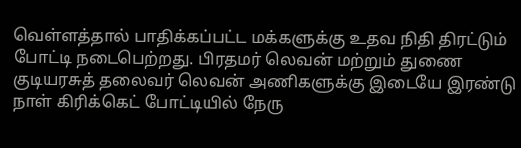வெள்ளத்தால் பாதிக்கப்பட்ட மக்களுக்கு உதவ நிதி திரட்டும் போட்டி நடைபெற்றது. பிரதமர் லெவன் மற்றும் துணை குடியரசுத் தலைவர் லெவன் அணிகளுக்கு இடையே இரண்டு நாள் கிரிக்கெட் போட்டியில் நேரு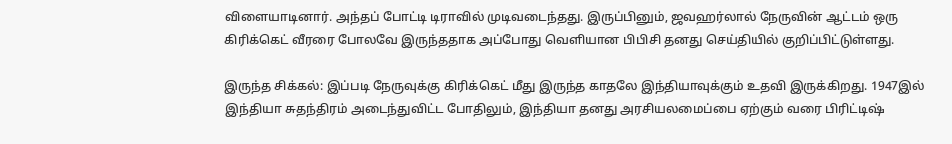விளையாடினார். அந்தப் போட்டி டிராவில் முடிவடைந்தது. இருப்பினும், ஜவஹர்லால் நேருவின் ஆட்டம் ஒரு கிரிக்கெட் வீரரை போலவே இருந்ததாக அப்போது வெளியான பிபிசி தனது செய்தியில் குறிப்பிட்டுள்ளது.

இருந்த சிக்கல்: இப்படி நேருவுக்கு கிரிக்கெட் மீது இருந்த காதலே இந்தியாவுக்கும் உதவி இருக்கிறது. 1947இல் இந்தியா சுதந்திரம் அடைந்துவிட்ட போதிலும், இந்தியா தனது அரசியலமைப்பை ஏற்கும் வரை பிரிட்டிஷ்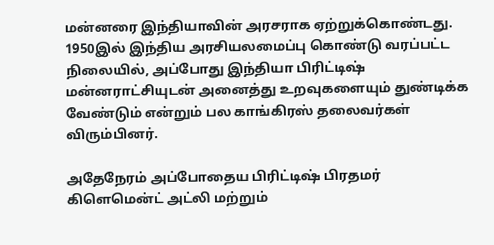மன்னரை இந்தியாவின் அரசராக ஏற்றுக்கொண்டது. 1950இல் இந்திய அரசியலமைப்பு கொண்டு வரப்பட்ட நிலையில், அப்போது இந்தியா பிரிட்டிஷ் மன்னராட்சியுடன் அனைத்து உறவுகளையும் துண்டிக்க வேண்டும் என்றும் பல காங்கிரஸ் தலைவர்கள் விரும்பினர்.

அதேநேரம் அப்போதைய பிரிட்டிஷ் பிரதமர் கிளெமென்ட் அட்லி மற்றும்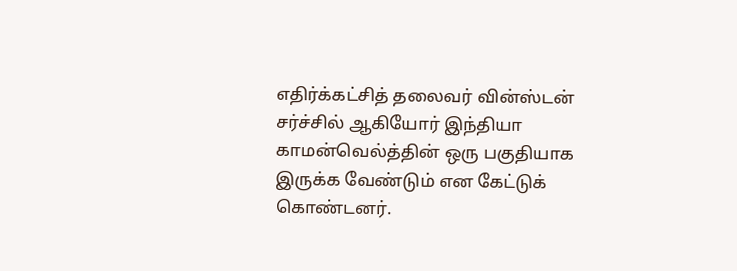எதிர்க்கட்சித் தலைவர் வின்ஸ்டன் சர்ச்சில் ஆகியோர் இந்தியா காமன்வெல்த்தின் ஒரு பகுதியாக இருக்க வேண்டும் என கேட்டுக் கொண்டனர்.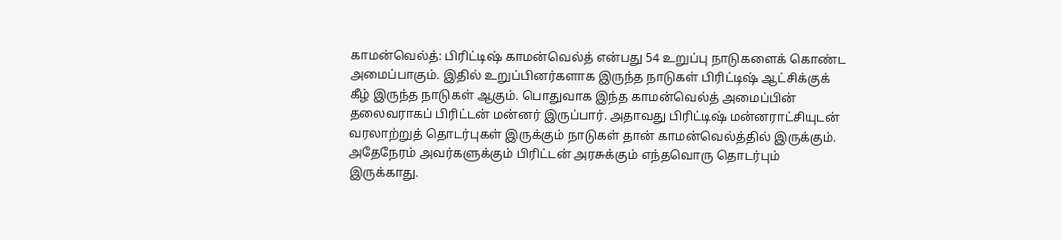காமன்வெல்த்: பிரிட்டிஷ் காமன்வெல்த் என்பது 54 உறுப்பு நாடுகளைக் கொண்ட அமைப்பாகும். இதில் உறுப்பினர்களாக இருந்த நாடுகள் பிரிட்டிஷ் ஆட்சிக்குக் கீழ் இருந்த நாடுகள் ஆகும். பொதுவாக இந்த காமன்வெல்த் அமைப்பின் தலைவராகப் பிரிட்டன் மன்னர் இருப்பார். அதாவது பிரிட்டிஷ் மன்னராட்சியுடன் வரலாற்றுத் தொடர்புகள் இருக்கும் நாடுகள் தான் காமன்வெல்த்தில் இருக்கும். அதேநேரம் அவர்களுக்கும் பிரிட்டன் அரசுக்கும் எந்தவொரு தொடர்பும் இருக்காது.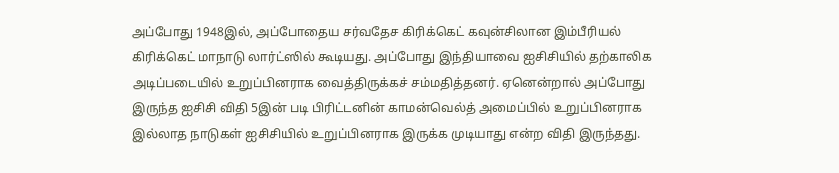அப்போது 1948இல், அப்போதைய சர்வதேச கிரிக்கெட் கவுன்சிலான இம்பீரியல் கிரிக்கெட் மாநாடு லார்ட்ஸில் கூடியது. அப்போது இந்தியாவை ஐசிசியில் தற்காலிக அடிப்படையில் உறுப்பினராக வைத்திருக்கச் சம்மதித்தனர். ஏனென்றால் அப்போது இருந்த ஐசிசி விதி 5இன் படி பிரிட்டனின் காமன்வெல்த் அமைப்பில் உறுப்பினராக இல்லாத நாடுகள் ஐசிசியில் உறுப்பினராக இருக்க முடியாது என்ற விதி இருந்தது.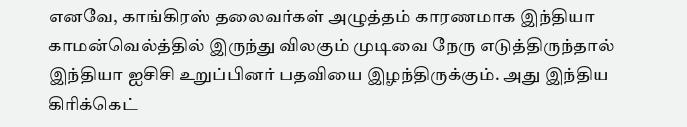எனவே, காங்கிரஸ் தலைவர்கள் அழுத்தம் காரணமாக இந்தியா காமன்வெல்த்தில் இருந்து விலகும் முடிவை நேரு எடுத்திருந்தால் இந்தியா ஐசிசி உறுப்பினர் பதவியை இழந்திருக்கும். அது இந்திய கிரிக்கெட்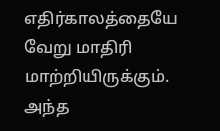எதிர்காலத்தையே வேறு மாதிரி மாற்றியிருக்கும். அந்த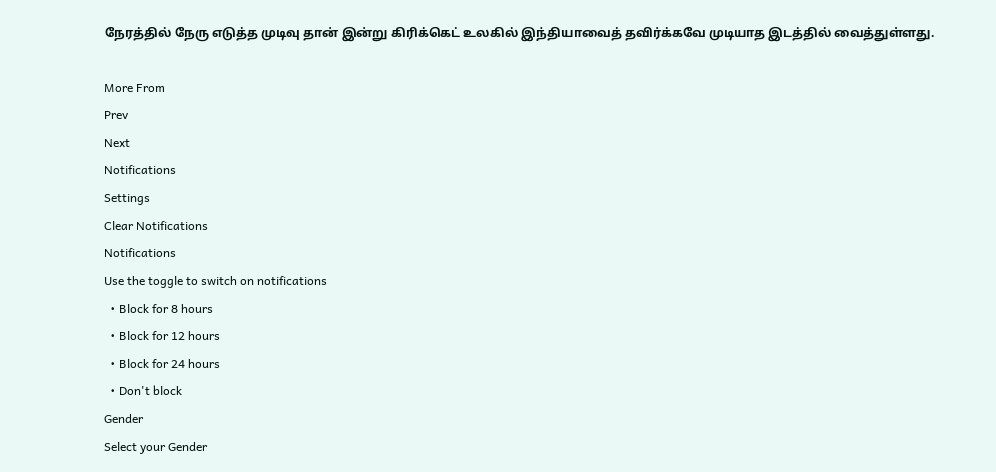நேரத்தில் நேரு எடுத்த முடிவு தான் இன்று கிரிக்கெட் உலகில் இந்தியாவைத் தவிர்க்கவே முடியாத இடத்தில் வைத்துள்ளது.

More From
Prev
Next
Notifications
Settings
Clear Notifications
Notifications
Use the toggle to switch on notifications
  • Block for 8 hours
  • Block for 12 hours
  • Block for 24 hours
  • Don't block
Gender
Select your Gender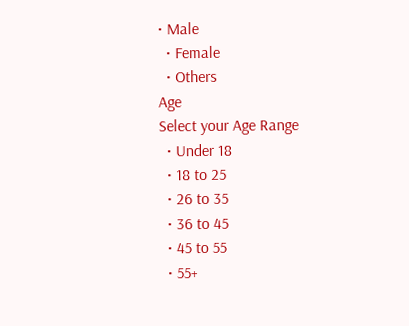• Male
  • Female
  • Others
Age
Select your Age Range
  • Under 18
  • 18 to 25
  • 26 to 35
  • 36 to 45
  • 45 to 55
  • 55+